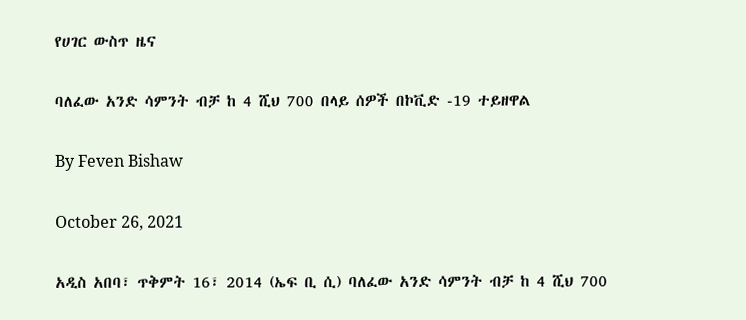የሀገር ውስጥ ዜና

ባለፈው አንድ ሳምንት ብቻ ከ 4 ሺህ 700 በላይ ሰዎች በኮቪድ -19 ተይዘዋል

By Feven Bishaw

October 26, 2021

አዲስ አበባ፣ ጥቅምት 16፣ 2014 (ኤፍ ቢ ሲ) ባለፈው አንድ ሳምንት ብቻ ከ 4 ሺህ 700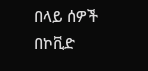በላይ ሰዎች በኮቪድ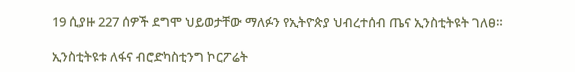19 ሲያዙ 227 ሰዎች ደግሞ ህይወታቸው ማለፉን የኢትዮጵያ ህብረተሰብ ጤና ኢንስቲትዩት ገለፀ።

ኢንስቲትዩቱ ለፋና ብሮድካስቲንግ ኮርፖሬት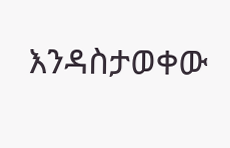እንዳስታወቀው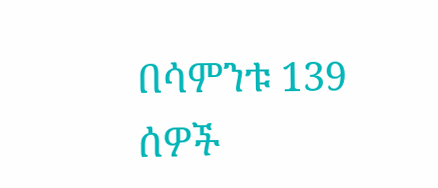በሳምንቱ 139 ሰዎች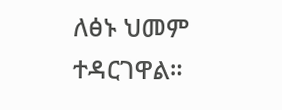ለፅኑ ህመም ተዳርገዋል።